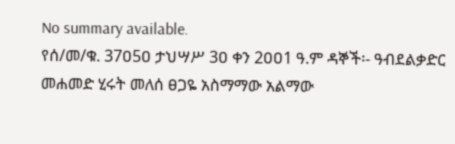No summary available.
የሰ/መ/ቁ. 37ዐ5ዐ ታህሣሥ 3ዐ ቀን 2ዐዐ1 ዓ.ም ዳኞች፡- ዓብደልቃድር መሐመድ ሂሩት መለሰ ፀጋዬ አስማማው አልማው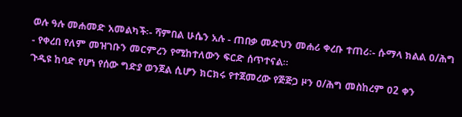ወሉ ዓሉ መሐመድ አመልካች፡- ሻምበል ሁሴን አሉ - ጠበቃ መድህን መሐሪ ቀረቡ ተጠሪ፡- ሱማላ ክልል ዐ/ሕግ - የቀረበ የለም መዝገቡን መርምረን የሚከተለውን ፍርድ ሰጥተናል።
ጉዲዩ ከባድ የሆነ የሰው ግድያ ወንጀል ሲሆን ክርክሩ የተጀመረው የጅጅጋ ዞን ዐ/ሕግ መስከረም ዐ2 ቀን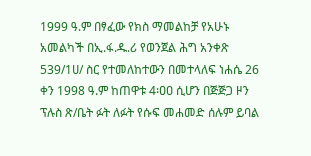1999 ዓ.ም በፃፈው የክስ ማመልከቻ የአሁኑ አመልካች በኢ.ፋ.ዱ.ሪ የወንጀል ሕግ አንቀጽ 539/1ሀ/ ስር የተመለከተውን በመተላለፍ ነሐሴ 26 ቀን 1998 ዓ.ም ከጠዋቱ 4፡ዐዐ ሲሆን በጅጅጋ ዞን ፕሉስ ጽ/ቤት ፉት ለፉት የሱፍ መሐመድ ሰሉም ይባል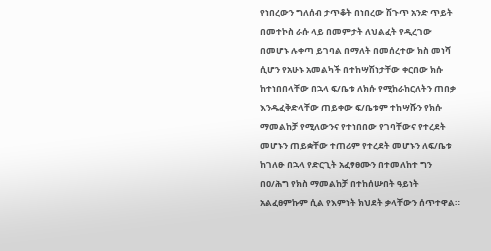የነበረውን ግለሰብ ታጥቆት በነበረው ሽጉጥ አንድ ጥይት በመተኮስ ራሱ ላይ በመምታት ለህልፈት የዲረገው በመሆኑ ሉቀጣ ይገባል በማለት በመሰረተው ክስ መነሻ ሲሆን የአሁኑ አመልካች በተከሣሽነታቸው ቀርበው ክሱ ከተነበበላቸው በኋላ ፍ/ቤቱ ለክሱ የሚከራከርለትን ጠበቃ እንዱፈቅድላቸው ጠይቀው ፍ/ቤቱም ተከሣሹን የክሱ ማመልከቻ የሚለውንና የተነበበው የገባቸውና የተረደት መሆኑን ጠይቋቸው ተጠሪም የተረደት መሆኑን ለፍ/ቤቱ ከገለፁ በኋላ የድርጊት አፈፃፀሙን በተመለከተ ግን በዐ/ሕግ የክስ ማመልከቻ በተከሰሡበት ዓይነት አልፈፀምኩም ሲል የእምነት ክህደት ቃላቸውን ሰጥተዋል።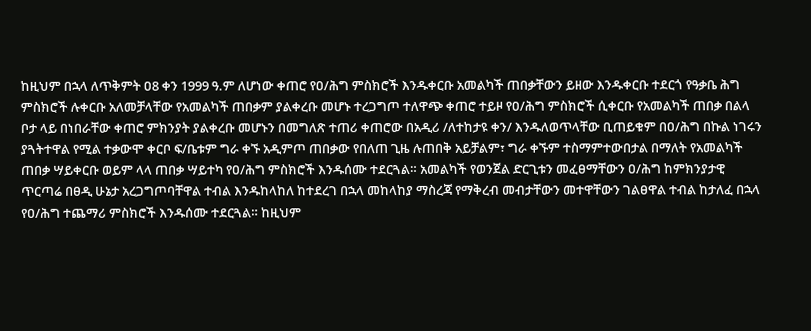ከዚህም በኋላ ለጥቅምት ዐ8 ቀን 1999 ዓ.ም ለሆነው ቀጠሮ የዐ/ሕግ ምስክሮች እንዱቀርቡ አመልካች ጠበቃቸውን ይዘው እንዱቀርቡ ተደርጎ የዓቃቤ ሕግ ምስክሮች ሉቀርቡ አለመቻላቸው የአመልካች ጠበቃም ያልቀረቡ መሆኑ ተረጋግጦ ተለዋጭ ቀጠሮ ተይዞ የዐ/ሕግ ምስክሮች ሲቀርቡ የአመልካች ጠበቃ በልላ ቦታ ላይ በነበራቸው ቀጠሮ ምክንያት ያልቀረቡ መሆኑን በመግለጽ ተጠሪ ቀጠሮው በአዲሪ /ለተከታዩ ቀን/ እንዱለወጥላቸው ቢጠይቁም በዐ/ሕግ በኩል ነገሩን ያጓትተዋል የሚል ተቃውሞ ቀርቦ ፍ/ቤቱም ግራ ቀኙ አዲምጦ ጠበቃው የበለጠ ጊዜ ሉጠበቅ አይቻልም፣ ግራ ቀኙም ተስማምተውበታል በማለት የአመልካች ጠበቃ ሣይቀርቡ ወይም ላላ ጠበቃ ሣይተካ የዐ/ሕግ ምስክሮች እንዱሰሙ ተደርጓል። አመልካች የወንጀል ድርጊቱን መፈፀማቸውን ዐ/ሕግ ከምክንያታዊ ጥርጣሬ በፀዲ ሁኔታ አረጋግጦባቸዋል ተብል እንዱከላከለ ከተደረገ በኋላ መከላከያ ማስረጃ የማቅረብ መብታቸውን መተዋቸውን ገልፀዋል ተብል ከታለፈ በኋላ የዐ/ሕግ ተጨማሪ ምስክሮች እንዱሰሙ ተደርጓል። ከዚህም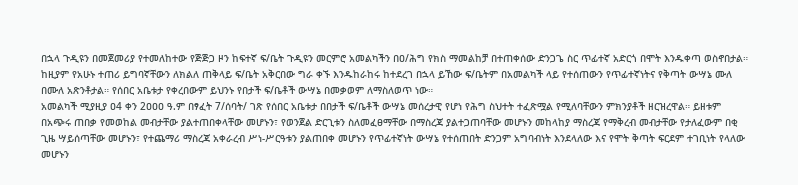በኋላ ጉዲዩን በመጀመሪያ የተመለከተው የጅጅጋ ዞን ከፍተኛ ፍ/ቤት ጉዲዩን መርምሮ አመልካችን በዐ/ሕግ የክስ ማመልከቻ በተጠቀሰው ድንጋጌ ስር ጥፊተኛ አድርጎ በሞት እንዱቀጣ ወስኖበታል። ከዚያም የአሁኑ ተጠሪ ይግባኛቸውን ለክልለ ጠቅላይ ፍ/ቤት አቅርበው ግራ ቀኙ እንዱከራከሩ ከተደረገ በኋላ ይኸው ፍ/ቤትም በአመልካች ላይ የተሰጠውን የጥፊተኛነትና የቅጣት ውሣኔ ሙለ በሙለ አጽንቶታል። የሰበር አቤቱታ የቀረበውም ይህንኑ የበታች ፍ/ቤቶች ውሣኔ በመቃወም ለማስለወጥ ነው።
አመልካች ሚያዚያ ዐ4 ቀን 2ዐዐዐ ዓ.ም በፃፈት 7/ሰባት/ ገጽ የሰበር አቤቱታ በበታች ፍ/ቤቶች ውሣኔ መሰረታዊ የሆነ የሕግ ስህተት ተፈጽሟል የሚለባቸውን ምክንያቶች ዘርዝረዋል። ይዘቱም በአጭሩ ጠበቃ የመወከል መብታቸው ያልተጠበቀላቸው መሆኑን፣ የወንጀል ድርጊቱን ስለመፈፀማቸው በማስረጃ ያልተጋጠባቸው መሆኑን መከላከያ ማስረጃ የማቅረብ መብታቸው የታለፈውም በቂ ጊዜ ሣይሰጣቸው መሆኑን፣ የተጨማሪ ማስረጃ አቀራረብ ሥነ-ሥርዓቱን ያልጠበቀ መሆኑን የጥፊተኛነት ውሣኔ የተሰጠበት ድንጋም አግባብነት እንደላለው እና የሞት ቅጣት ፍርደም ተገቢነት የላለው መሆኑን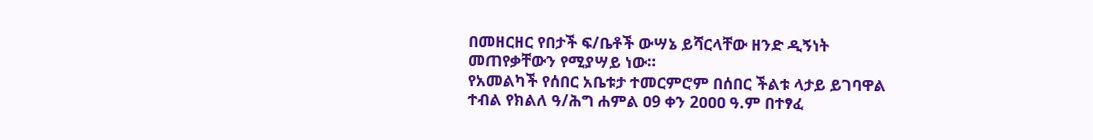በመዘርዘር የበታች ፍ/ቤቶች ውሣኔ ይሻርላቸው ዘንድ ዲኝነት መጠየቃቸውን የሚያሣይ ነው።
የአመልካች የሰበር አቤቱታ ተመርምሮም በሰበር ችልቱ ላታይ ይገባዋል ተብል የክልለ ዓ/ሕግ ሐምል ዐ9 ቀን 2ዐዐዐ ዓ.ም በተፃፈ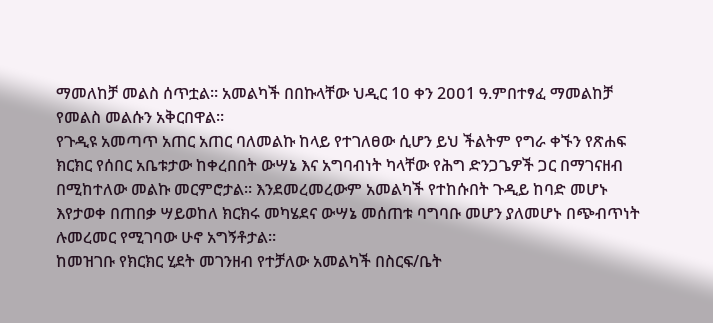ማመለከቻ መልስ ሰጥቷል። አመልካች በበኩላቸው ህዲር 1ዐ ቀን 2ዐዐ1 ዓ.ምበተፃፈ ማመልከቻ የመልስ መልሱን አቅርበዋል።
የጉዲዩ አመጣጥ አጠር አጠር ባለመልኩ ከላይ የተገለፀው ሲሆን ይህ ችልትም የግራ ቀኙን የጽሐፍ ክርክር የሰበር አቤቱታው ከቀረበበት ውሣኔ እና አግባብነት ካላቸው የሕግ ድንጋጌዎች ጋር በማገናዘብ በሚከተለው መልኩ መርምሮታል። እንደመረመረውም አመልካች የተከሱበት ጉዲይ ከባድ መሆኑ እየታወቀ በጠበቃ ሣይወከለ ክርክሩ መካሄደና ውሣኔ መሰጠቱ ባግባቡ መሆን ያለመሆኑ በጭብጥነት ሉመረመር የሚገባው ሁኖ አግኝቶታል።
ከመዝገቡ የክርክር ሂደት መገንዘብ የተቻለው አመልካች በስርፍ/ቤት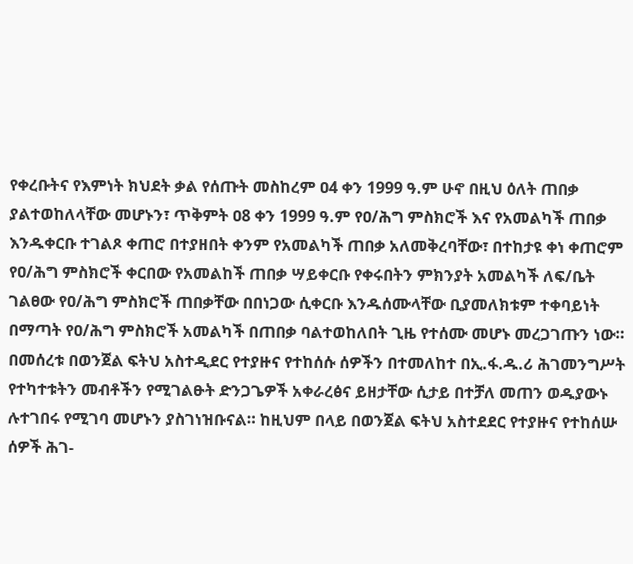የቀረቡትና የእምነት ክህደት ቃል የሰጡት መስከረም ዐ4 ቀን 1999 ዓ.ም ሁኖ በዚህ ዕለት ጠበቃ ያልተወከለላቸው መሆኑን፣ ጥቅምት ዐ8 ቀን 1999 ዓ.ም የዐ/ሕግ ምስክሮች እና የአመልካች ጠበቃ እንዱቀርቡ ተገልጾ ቀጠሮ በተያዘበት ቀንም የአመልካች ጠበቃ አለመቅረባቸው፣ በተከታዩ ቀነ ቀጠሮም የዐ/ሕግ ምስክሮች ቀርበው የአመልከች ጠበቃ ሣይቀርቡ የቀሩበትን ምክንያት አመልካች ለፍ/ቤት ገልፀው የዐ/ሕግ ምስክሮች ጠበቃቸው በበነጋው ሲቀርቡ እንዱሰሙላቸው ቢያመለክቱም ተቀባይነት በማጣት የዐ/ሕግ ምስክሮች አመልካች በጠበቃ ባልተወከለበት ጊዜ የተሰሙ መሆኑ መረጋገጡን ነው።
በመሰረቱ በወንጀል ፍትህ አስተዲደር የተያዙና የተከሰሱ ሰዎችን በተመለከተ በኢ.ፋ.ዱ.ሪ ሕገመንግሥት የተካተቱትን መብቶችን የሚገልፁት ድንጋጌዎች አቀራረፅና ይዘታቸው ሲታይ በተቻለ መጠን ወዱያውኑ ሉተገበሩ የሚገባ መሆኑን ያስገነዝቡናል። ከዚህም በላይ በወንጀል ፍትህ አስተደደር የተያዙና የተከሰሡ ሰዎች ሕገ-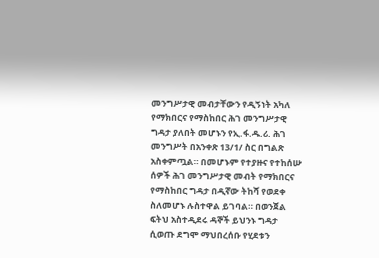መንግሥታዊ መብታቸውን የዲኝነት አካለ የማክበርና የማስከበር ሕገ መንግሥታዊ ግዳታ ያለበት መሆኑን የኢ.ፋ.ዱ.ሪ. ሕገ መንግሥት በአንቀጽ 13/1/ ስር በግልጽ አስቀምጧል። በመሆኑም የተያዙና የተከሰሡ ሰዎች ሕገ መንግሥታዊ መብት የማክበርና የማስከበር ግዳታ በዲኛው ትከሻ የወደቀ ስለመሆኑ ሉስተዋል ይገባል። በወንጀል ፍትህ አስተዲደሩ ዳኞች ይህንኑ ግዳታ ሲወጡ ደግሞ ማህበረሰቡ የሂደቱን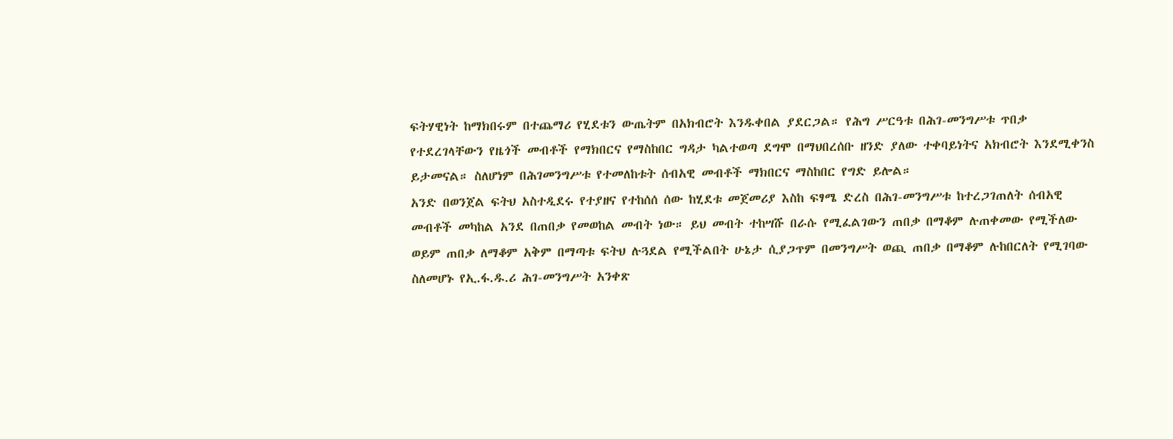ፍትሃዊነት ከማክበሩም በተጨማሪ የሂደቱን ውጤትም በአክብሮት እንዱቀበል ያደርጋል። የሕግ ሥርዓቱ በሕገ-መንግሥቱ ጥበቃ የተደረገላቸውን የዜጎች መብቶች የማክበርና የማስከበር ግዳታ ካልተወጣ ደግሞ በማህበረሰቡ ዘንድ ያለው ተቀባይነትና አክብሮት እንደሚቀንስ ይታመናል። ስለሆነም በሕገመንግሥቱ የተመለከቱት ሰብአዊ መብቶች ማክበርና ማስከበር የግድ ይሎል።
አንድ በወንጀል ፍትህ አስተዲደሩ የተያዘና የተከሰሰ ሰው ከሂደቱ መጀመሪያ እስከ ፍፃሜ ድረስ በሕገ-መንግሥቱ ከተረጋገጠለት ሰብአዊ መብቶች መካከል አንደ በጠበቃ የመወከል መብት ነው። ይህ መብት ተከሣሹ በራሱ የሚፈልገውን ጠበቃ በማቆም ሉጠቀመው የሚችለው ወይም ጠበቃ ለማቆም አቅም በማጣቱ ፍትህ ሉጓደል የሚችልበት ሁኔታ ሲያጋጥም በመንግሥት ወጪ ጠበቃ በማቆም ሉከበርለት የሚገባው ስለመሆኑ የኢ.ፋ.ዱ.ሪ ሕገ-መንግሥት አንቀጽ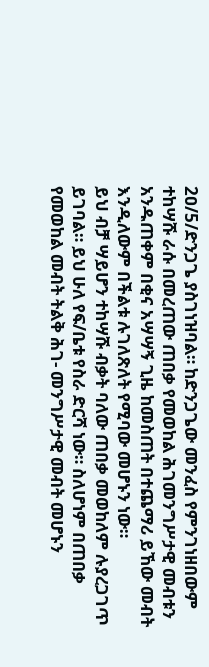2ዐ/5/ድንጋጌ ያስገነዝባል። ከድንጋጌው መንፈስ የምንገነዘበውም ተከሣሹ ራሱ በመረጠው ጠበቃ የመወከል ሕገመንግሥታዊ መብቱን አንዱጠቀም በቂና አሣሣኝ ጊዜ ከመስጠት በተጨማሪ ይኸው መብት እንዲለውም በችልቱ ሉገለጽለት የሚባው መሆኑን ነው።
ይህ ብቻ ሣይሆን ተከሣሹ ብቃት ባለው ጠበቃ መወከለም ሉያረጋገጥ ይገባል። ይህ ሁለ የፍ/ቤቱ የስራ ድርሻ ነው። ስለሆነም በጠበቃ የመወከል መብት ትልቅ ሕገ- መንግሥታዊ መብት መሆኑን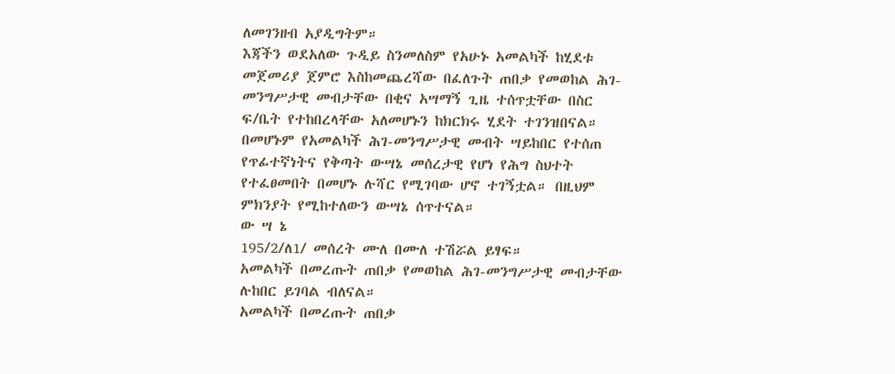ለመገንዘብ አያዲግትም።
እጃችን ወደአለው ጉዲይ ስንመለስም የአሁኑ አመልካች ከሂደቱ መጀመሪያ ጀምሮ እስከመጨረሻው በፈለጉት ጠበቃ የመወከል ሕገ-መንግሥታዊ መብታቸው በቂና አሣማኝ ጊዜ ተሰጥቷቸው በስር ፍ/ቤት የተከበረላቸው አለመሆኑን ከክርክሩ ሂደት ተገንዝበናል። በመሆኑም የአመልካች ሕገ-መንግሥታዊ መብት ሣይከበር የተሰጠ የጥፊተኛነትና የቅጣት ውሣኔ መሰረታዊ የሆነ የሕግ ስህተት የተፈፀመበት በመሆኑ ሉሻር የሚገባው ሆኖ ተገኝቷል። በዚህም ምክንያት የሚከተለውን ውሣኔ ሰጥተናል።
ው ሣ ኔ
195/2/ለ1/ መሰረት ሙለ በሙለ ተሽሯል ይፃፍ።
አመልካች በመረጡት ጠበቃ የመወከል ሕገ-መንግሥታዊ መብታቸው ሉከበር ይገባል ብለናል።
አመልካች በመረጡት ጠበቃ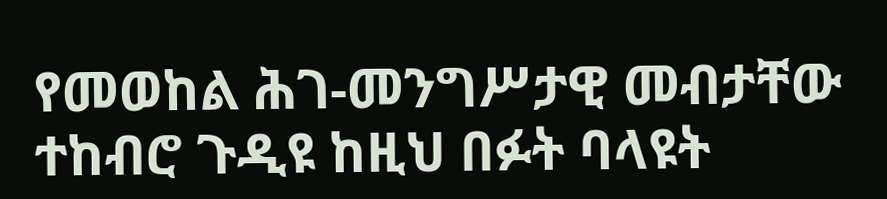የመወከል ሕገ-መንግሥታዊ መብታቸው ተከብሮ ጉዲዩ ከዚህ በፉት ባላዩት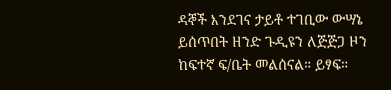ዳኞች እንደገና ታይቶ ተገቢው ውሣኔ ይሰጥበት ዘንድ ጉዲዩን ለጅጅጋ ዞን ከፍተኛ ፍ/ቤት መልሰናል። ይፃፍ።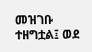መዝገቡ ተዘግቷል፤ ወደ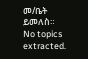መ/ቤት ይመለስ።
No topics extracted.